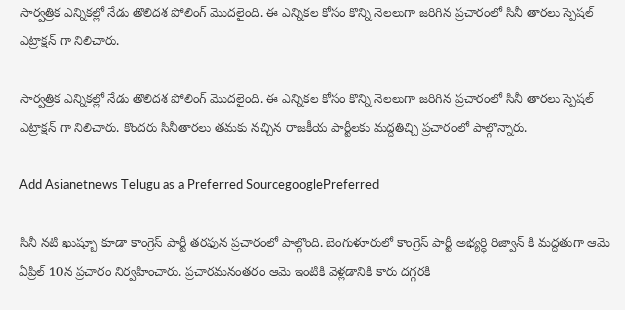సార్వత్రిక ఎన్నికల్లో నేడు తొలిదశ పోలింగ్ మొదలైంది. ఈ ఎన్నికల కోసం కొన్ని నెలలుగా జరిగిన ప్రచారంలో సినీ తారలు స్పెషల్ ఎట్రాక్షన్ గా నిలిచారు.

సార్వత్రిక ఎన్నికల్లో నేడు తొలిదశ పోలింగ్ మొదలైంది. ఈ ఎన్నికల కోసం కొన్ని నెలలుగా జరిగిన ప్రచారంలో సినీ తారలు స్పెషల్ ఎట్రాక్షన్ గా నిలిచారు. కొందరు సినీతారలు తమకు నచ్చిన రాజకీయ పార్టీలకు మద్దతిచ్చి ప్రచారంలో పాల్గొన్నారు.

Add Asianetnews Telugu as a Preferred SourcegooglePreferred

సినీ నటి ఖుష్బూ కూడా కాంగ్రెస్ పార్టీ తరఫున ప్రచారంలో పాల్గొంది. బెంగుళూరులో కాంగ్రెస్ పార్టీ అభ్యర్ధి రిజ్వాన్ కి మద్దతుగా ఆమె ఏప్రిల్ 10న ప్రచారం నిర్వహించారు. ప్రచారమనంతరం ఆమె ఇంటికి వెళ్లడానికి కారు దగ్గరకి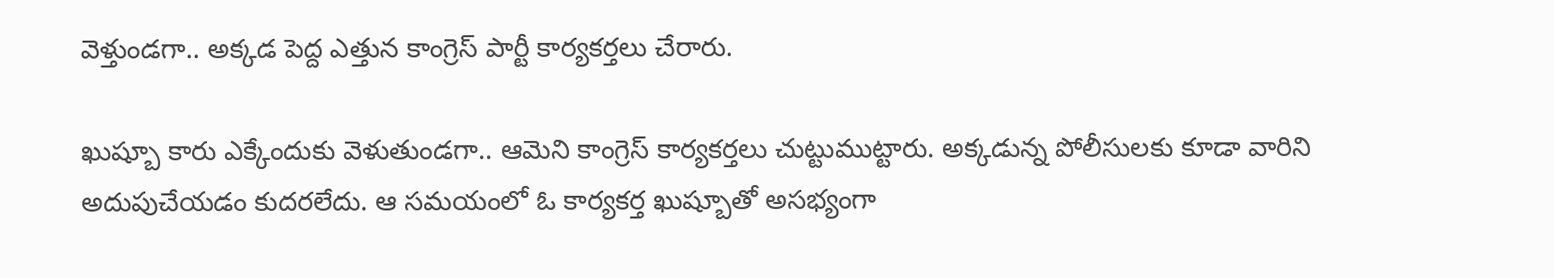వెళ్తుండగా.. అక్కడ పెద్ద ఎత్తున కాంగ్రెస్ పార్టీ కార్యకర్తలు చేరారు.

ఖుష్బూ కారు ఎక్కేందుకు వెళుతుండగా.. ఆమెని కాంగ్రెస్ కార్యకర్తలు చుట్టుముట్టారు. అక్కడున్న పోలీసులకు కూడా వారిని అదుపుచేయడం కుదరలేదు. ఆ సమయంలో ఓ కార్యకర్త ఖుష్బూతో అసభ్యంగా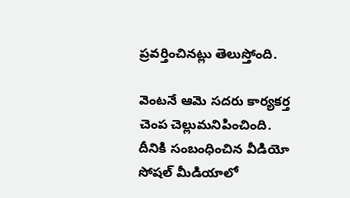ప్రవర్తించినట్లు తెలుస్తోంది.

వెంటనే ఆమె సదరు కార్యకర్త చెంప చెల్లుమనిపించింది. దీనికి సంబంధించిన వీడియో సోషల్ మీడియాలో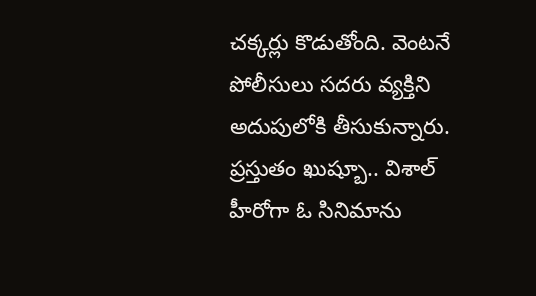చక్కర్లు కొడుతోంది. వెంటనే పోలీసులు సదరు వ్యక్తిని అదుపులోకి తీసుకున్నారు. ప్రస్తుతం ఖుష్బూ.. విశాల్ హీరోగా ఓ సినిమాను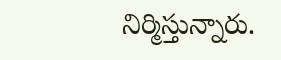నిర్మిస్తున్నారు.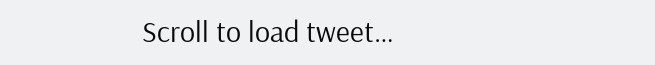Scroll to load tweet…